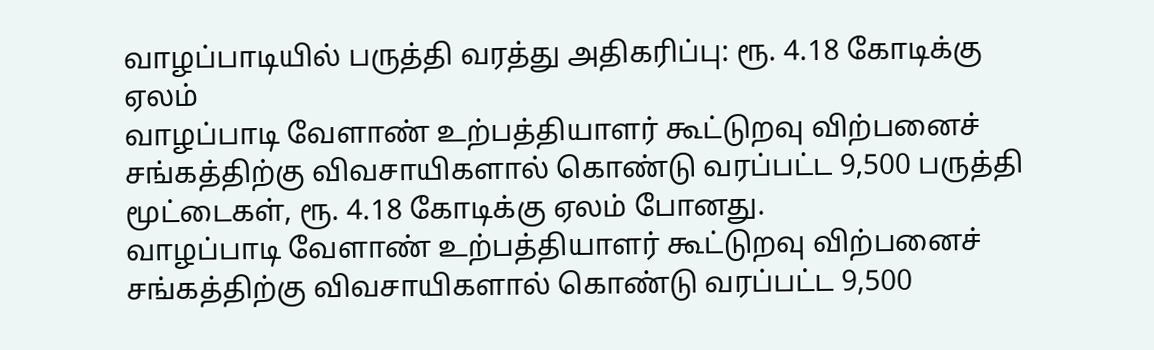வாழப்பாடியில் பருத்தி வரத்து அதிகரிப்பு: ரூ. 4.18 கோடிக்கு ஏலம்
வாழப்பாடி வேளாண் உற்பத்தியாளர் கூட்டுறவு விற்பனைச் சங்கத்திற்கு விவசாயிகளால் கொண்டு வரப்பட்ட 9,500 பருத்தி மூட்டைகள், ரூ. 4.18 கோடிக்கு ஏலம் போனது.
வாழப்பாடி வேளாண் உற்பத்தியாளர் கூட்டுறவு விற்பனைச் சங்கத்திற்கு விவசாயிகளால் கொண்டு வரப்பட்ட 9,500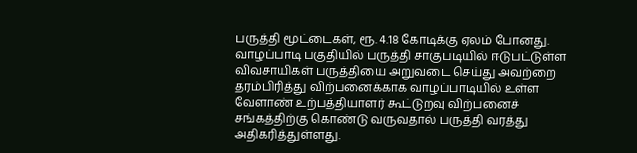பருத்தி மூட்டைகள், ரூ. 4.18 கோடிக்கு ஏலம் போனது.
வாழப்பாடி பகுதியில் பருத்தி சாகுபடியில் ஈடுபட்டுள்ள விவசாயிகள் பருத்தியை அறுவடை செய்து அவற்றை தரம்பிரித்து விற்பனைக்காக வாழப்பாடியில் உள்ள வேளாண் உற்பத்தியாளர் கூட்டுறவு விற்பனைச் சங்கத்திற்கு கொண்டு வருவதால் பருத்தி வரத்து அதிகரித்துள்ளது.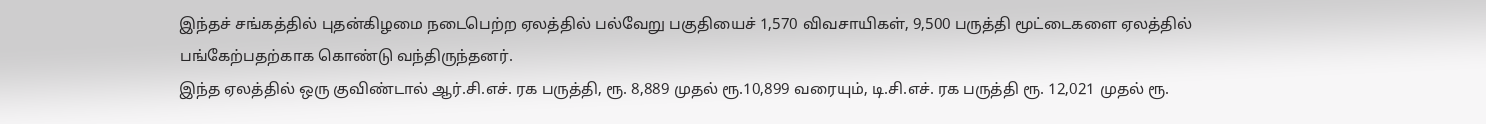இந்தச் சங்கத்தில் புதன்கிழமை நடைபெற்ற ஏலத்தில் பல்வேறு பகுதியைச் 1,570 விவசாயிகள், 9,500 பருத்தி மூட்டைகளை ஏலத்தில் பங்கேற்பதற்காக கொண்டு வந்திருந்தனர்.
இந்த ஏலத்தில் ஒரு குவிண்டால் ஆர்.சி.எச். ரக பருத்தி, ரூ. 8,889 முதல் ரூ.10,899 வரையும், டி.சி.எச். ரக பருத்தி ரூ. 12,021 முதல் ரூ.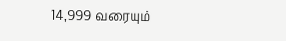14,999 வரையும்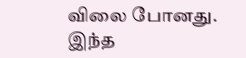விலை போனது.
இந்த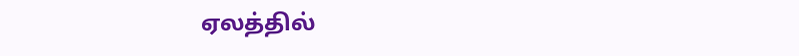ஏலத்தில்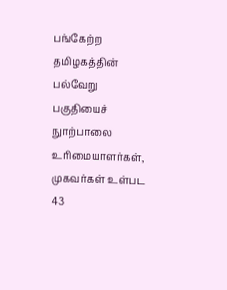பங்கேற்ற தமிழகத்தின் பல்வேறு பகுதியைச் நுாற்பாலை உரிமையாளர்கள், முகவர்கள் உள்பட 43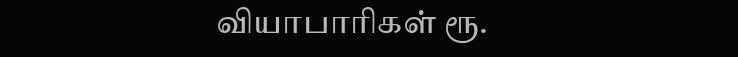வியாபாரிகள் ரூ.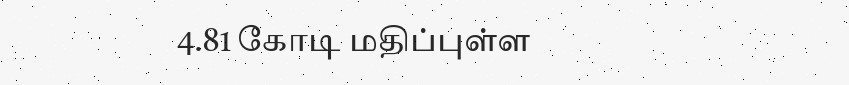4.81 கோடி மதிப்புள்ள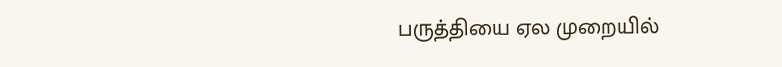பருத்தியை ஏல முறையில்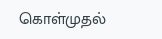கொள்முதல்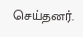செய்தனர்.